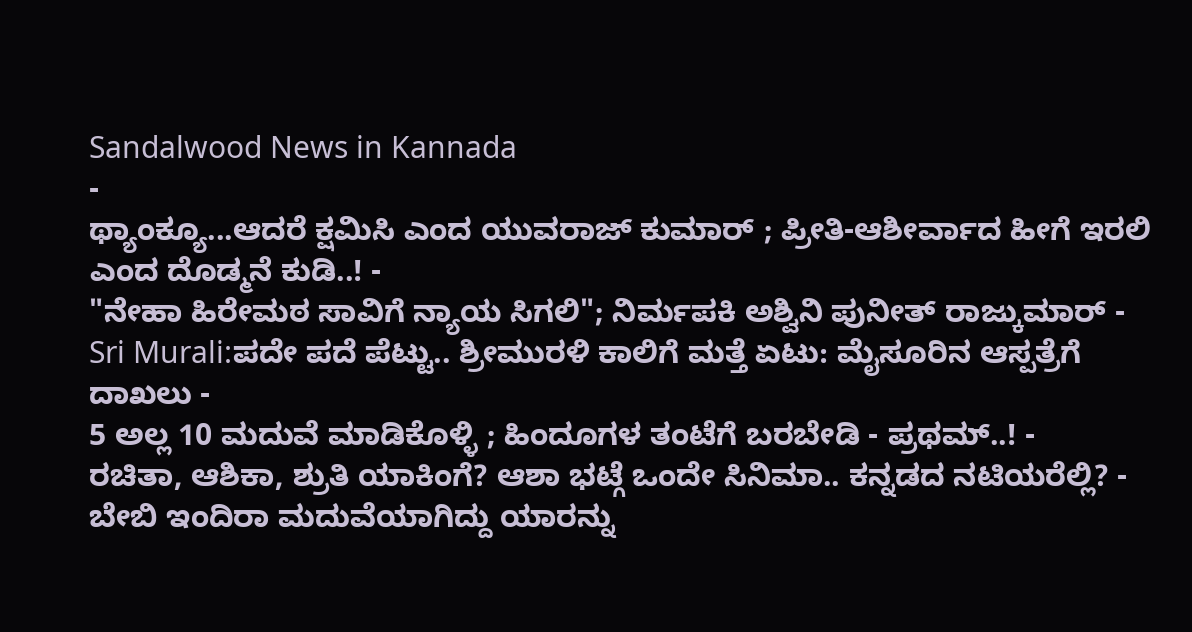Sandalwood News in Kannada
-
ಥ್ಯಾಂಕ್ಯೂ...ಆದರೆ ಕ್ಷಮಿಸಿ ಎಂದ ಯುವರಾಜ್ ಕುಮಾರ್ ; ಪ್ರೀತಿ-ಆಶೀರ್ವಾದ ಹೀಗೆ ಇರಲಿ ಎಂದ ದೊಡ್ಮನೆ ಕುಡಿ..! -
"ನೇಹಾ ಹಿರೇಮಠ ಸಾವಿಗೆ ನ್ಯಾಯ ಸಿಗಲಿ"; ನಿರ್ಮಪಕಿ ಅಶ್ವಿನಿ ಪುನೀತ್ ರಾಜ್ಕುಮಾರ್ -
Sri Murali:ಪದೇ ಪದೆ ಪೆಟ್ಟು.. ಶ್ರೀಮುರಳಿ ಕಾಲಿಗೆ ಮತ್ತೆ ಏಟು: ಮೈಸೂರಿನ ಆಸ್ಪತ್ರೆಗೆ ದಾಖಲು -
5 ಅಲ್ಲ 10 ಮದುವೆ ಮಾಡಿಕೊಳ್ಳಿ ; ಹಿಂದೂಗಳ ತಂಟೆಗೆ ಬರಬೇಡಿ - ಪ್ರಥಮ್..! -
ರಚಿತಾ, ಆಶಿಕಾ, ಶ್ರುತಿ ಯಾಕಿಂಗೆ? ಆಶಾ ಭಟ್ಗೆ ಒಂದೇ ಸಿನಿಮಾ.. ಕನ್ನಡದ ನಟಿಯರೆಲ್ಲಿ? -
ಬೇಬಿ ಇಂದಿರಾ ಮದುವೆಯಾಗಿದ್ದು ಯಾರನ್ನು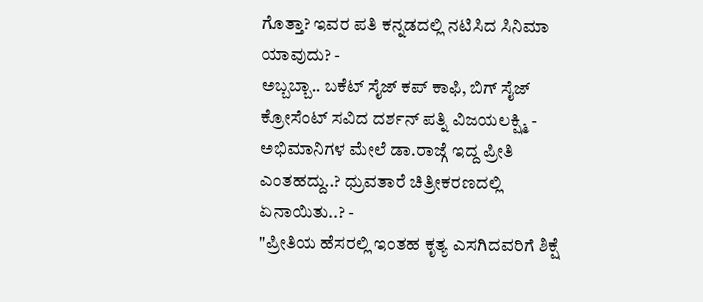ಗೊತ್ತಾ? ಇವರ ಪತಿ ಕನ್ನಡದಲ್ಲಿ ನಟಿಸಿದ ಸಿನಿಮಾ ಯಾವುದು? -
ಅಬ್ಬಬ್ಬಾ.. ಬಕೆಟ್ ಸೈಜ್ ಕಪ್ ಕಾಫಿ, ಬಿಗ್ ಸೈಜ್ ಕ್ರೋಸೆಂಟ್ ಸವಿದ ದರ್ಶನ್ ಪತ್ನಿ ವಿಜಯಲಕ್ಷ್ಮಿ -
ಅಭಿಮಾನಿಗಳ ಮೇಲೆ ಡಾ.ರಾಜ್ಗೆ ಇದ್ದ ಪ್ರೀತಿ ಎಂತಹದ್ದು..? ಧ್ರುವತಾರೆ ಚಿತ್ರೀಕರಣದಲ್ಲಿ ಏನಾಯಿತು..? -
"ಪ್ರೀತಿಯ ಹೆಸರಲ್ಲಿ ಇಂತಹ ಕೃತ್ಯ ಎಸಗಿದವರಿಗೆ ಶಿಕ್ಷೆ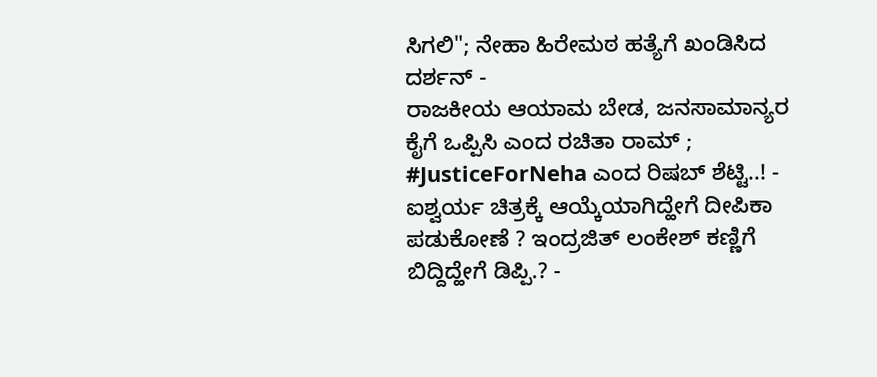ಸಿಗಲಿ"; ನೇಹಾ ಹಿರೇಮಠ ಹತ್ಯೆಗೆ ಖಂಡಿಸಿದ ದರ್ಶನ್ -
ರಾಜಕೀಯ ಆಯಾಮ ಬೇಡ, ಜನಸಾಮಾನ್ಯರ ಕೈಗೆ ಒಪ್ಪಿಸಿ ಎಂದ ರಚಿತಾ ರಾಮ್ ; #JusticeForNeha ಎಂದ ರಿಷಬ್ ಶೆಟ್ಟಿ..! -
ಐಶ್ವರ್ಯ ಚಿತ್ರಕ್ಕೆ ಆಯ್ಕೆಯಾಗಿದ್ಹೇಗೆ ದೀಪಿಕಾ ಪಡುಕೋಣೆ ? ಇಂದ್ರಜಿತ್ ಲಂಕೇಶ್ ಕಣ್ಣಿಗೆ ಬಿದ್ದಿದ್ಹೇಗೆ ಡಿಪ್ಪಿ.? -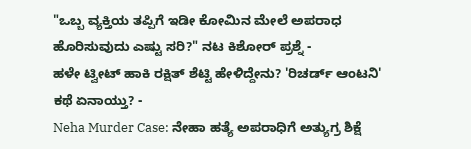"ಒಬ್ಬ ವ್ಯಕ್ತಿಯ ತಪ್ಪಿಗೆ ಇಡೀ ಕೋಮಿನ ಮೇಲೆ ಅಪರಾಧ ಹೊರಿಸುವುದು ಎಷ್ಟು ಸರಿ?" ನಟ ಕಿಶೋರ್ ಪ್ರಶ್ನೆ -
ಹಳೇ ಟ್ವೀಟ್ ಹಾಕಿ ರಕ್ಷಿತ್ ಶೆಟ್ಟಿ ಹೇಳಿದ್ದೇನು? 'ರಿಚರ್ಡ್ ಆಂಟನಿ' ಕಥೆ ಏನಾಯ್ತು? -
Neha Murder Case: ನೇಹಾ ಹತ್ಯೆ ಅಪರಾಧಿಗೆ ಅತ್ಯುಗ್ರ ಶಿಕ್ಷೆ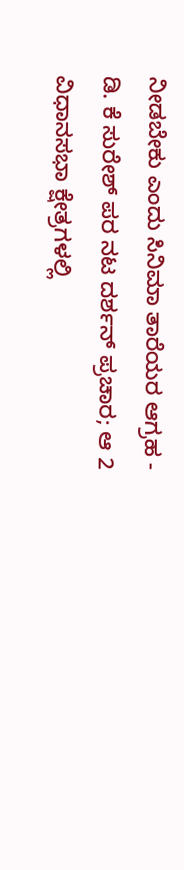ನೀಡಬೇಕು ಎಂದು ಸಿನಿಮಾ ತಾರೆಯರ ಆಗ್ರಹ -
ಡಿ. ಕೆ ಸುರೇಶ್ ಪರ ನಟ ದರ್ಶನ್ ಪ್ರಚಾರ; ಆ 2 ವಿಧಾನಸಭಾ ಕ್ಷೇತ್ರಗಳಲ್ಲಿ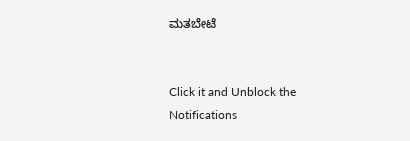ಮತಬೇಟೆ


Click it and Unblock the Notifications